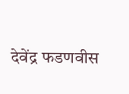देवेंद्र फडणवीस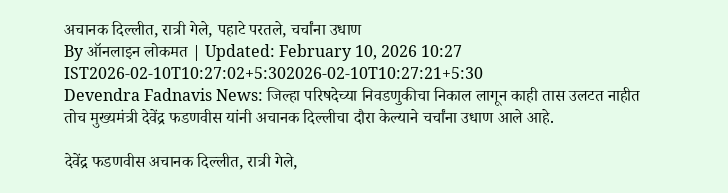अचानक दिल्लीत, रात्री गेले, पहाटे परतले, चर्चांना उधाण
By ऑनलाइन लोकमत | Updated: February 10, 2026 10:27 IST2026-02-10T10:27:02+5:302026-02-10T10:27:21+5:30
Devendra Fadnavis News: जिल्हा परिषदेच्या निवडणुकीचा निकाल लागून काही तास उलटत नाहीत तोच मुख्यमंत्री देवेंद्र फडणवीस यांनी अचानक दिल्लीचा दौरा केल्याने चर्चांना उधाण आले आहे.

देवेंद्र फडणवीस अचानक दिल्लीत, रात्री गेले,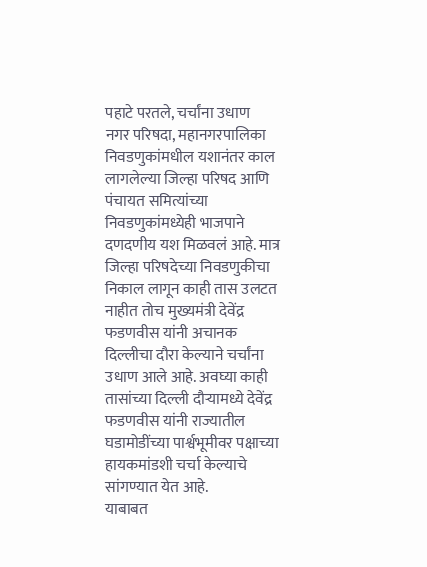पहाटे परतले, चर्चांना उधाण
नगर परिषदा, महानगरपालिका निवडणुकांमधील यशानंतर काल लागलेल्या जिल्हा परिषद आणि पंचायत समित्यांच्या निवडणुकांमध्येही भाजपाने दणदणीय यश मिळवलं आहे. मात्र जिल्हा परिषदेच्या निवडणुकीचा निकाल लागून काही तास उलटत नाहीत तोच मुख्यमंत्री देवेंद्र फडणवीस यांनी अचानक दिल्लीचा दौरा केल्याने चर्चांना उधाण आले आहे. अवघ्या काही तासांच्या दिल्ली दौऱ्यामध्ये देवेंद्र फडणवीस यांनी राज्यातील घडामोडींच्या पार्श्वभूमीवर पक्षाच्या हायकमांडशी चर्चा केल्याचे सांगण्यात येत आहे.
याबाबत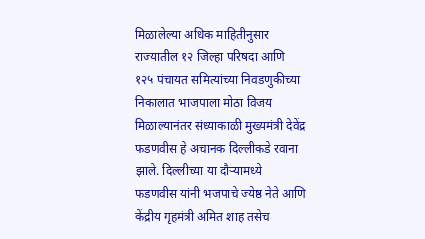मिळालेल्या अधिक माहितीनुसार राज्यातील १२ जिल्हा परिषदा आणि १२५ पंचायत समित्यांच्या निवडणुकीच्या निकालात भाजपाला मोठा विजय मिळाल्यानंतर संध्याकाळी मुख्यमंत्री देवेंद्र फडणवीस हे अचानक दिल्लीकडे रवाना झाले. दिल्लीच्या या दौऱ्यामध्ये फडणवीस यांनी भजपाचे ज्येष्ठ नेते आणि केंद्रीय गृहमंत्री अमित शाह तसेच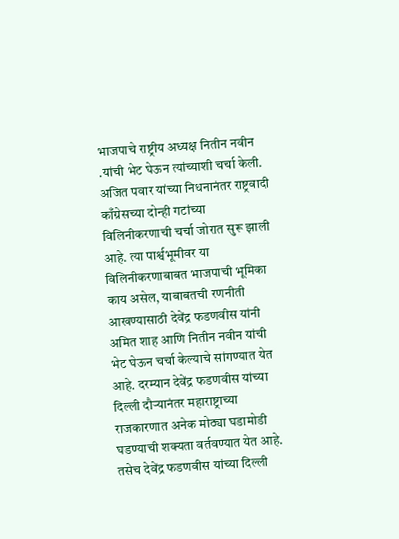भाजपाचे राष्ट्रीय अध्यक्ष नितीन नवीन .यांची भेट घेऊन त्यांच्याशी चर्चा केली.
अजित पवार यांच्या निधनानंतर राष्ट्रवादी काँग्रेसच्या दोन्ही गटांच्या विलिनीकरणाची चर्चा जोरात सुरू झाली आहे. त्या पार्श्वभूमीवर या विलिनीकरणाबाबत भाजपाची भूमिका काय असेल, याबाबतची रणनीती आखण्यासाठी देवेंद्र फडणवीस यांनी अमित शाह आणि नितीन नवीन यांची भेट घेऊन चर्चा केल्याचे सांगण्यात येत आहे. दरम्यान देवेंद्र फडणवीस यांच्या दिल्ली दौऱ्यानंतर महाराष्ट्राच्या राजकारणात अनेक मोठ्या घडामोडी घडण्याची शक्यता वर्तवण्यात येत आहे.
तसेच देवेंद्र फडणवीस यांच्या दिल्ली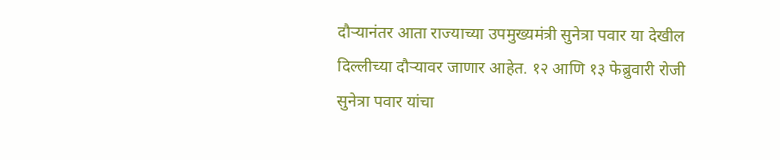दौऱ्यानंतर आता राज्याच्या उपमुख्यमंत्री सुनेत्रा पवार या देखील दिल्लीच्या दौऱ्यावर जाणार आहेत. १२ आणि १३ फेब्रुवारी रोजी सुनेत्रा पवार यांचा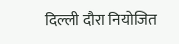दिल्ली दौरा नियोजित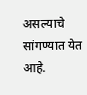असल्याचे सांगण्यात येत आहे.